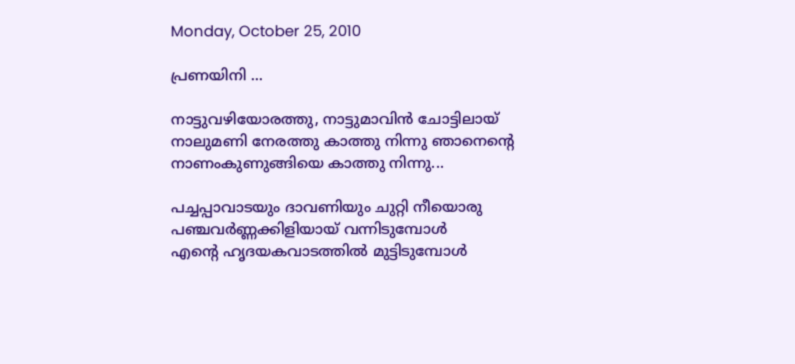Monday, October 25, 2010

പ്രണയിനി ...

നാട്ടുവഴിയോരത്തു, നാട്ടുമാവിന്‍ ചോട്ടിലായ്
നാലുമണി നേരത്തു കാത്തു നിന്നു ഞാനെന്റെ
നാണംകുണുങ്ങിയെ കാത്തു നിന്നു...

പച്ചപ്പാവാടയും ദാവണിയും ചുറ്റി നീയൊരു
പഞ്ചവര്‍ണ്ണക്കിളിയായ് വന്നിടുമ്പോള്‍
എന്റെ ഹൃദയകവാടത്തില്‍ മുട്ടിടുമ്പോള്‍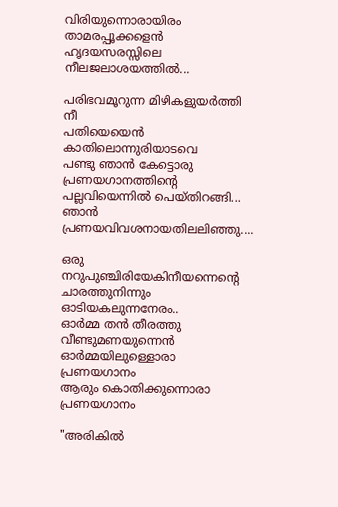വിരിയുന്നൊരായിരം താമരപ്പൂക്കളെന്‍
ഹൃദയസരസ്സിലെ നീലജലാശയത്തില്‍...

പരിഭവമൂറുന്ന മിഴികളുയര്‍ത്തി നീ
പതിയെയെന്‍ കാതിലൊന്നുരിയാടവെ
പണ്ടു ഞാന്‍ കേട്ടൊരു പ്രണയഗാനത്തിന്റെ
പല്ലവിയെന്നില്‍ പെയ്തിറങ്ങി...
ഞാന്‍ പ്രണയവിവശനായതിലലിഞ്ഞു....

ഒരു നറുപുഞ്ചിരിയേകിനീയന്നെന്റെ
ചാരത്തുനിന്നും ഓടിയകലുന്നനേരം..
ഓര്‍മ്മ തന്‍ തീരത്തു വീണ്ടുമണയുന്നെന്‍
ഓര്‍മ്മയിലുള്ളൊരാ പ്രണയഗാനം
ആരും കൊതിക്കുന്നൊരാ പ്രണയഗാനം

"അരികില്‍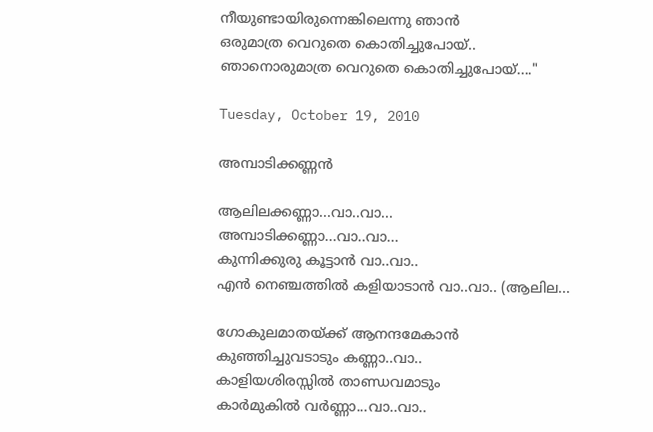നീയുണ്ടായിരുന്നെങ്കിലെന്നു ഞാന്‍
ഒരുമാത്ര വെറുതെ കൊതിച്ചുപോയ്..
ഞാനൊരുമാത്ര വെറുതെ കൊതിച്ചുപോയ്...."

Tuesday, October 19, 2010

അമ്പാടിക്കണ്ണന്‍

ആലിലക്കണ്ണാ...വാ..വാ...
അമ്പാടിക്കണ്ണാ...വാ..വാ...
കുന്നിക്കുരു കൂട്ടാന്‍ വാ..വാ..
എന്‍ നെഞ്ചത്തില്‍ കളിയാടാന്‍ വാ..വാ.. (ആലില...

ഗോകുലമാതയ്ക്ക് ആനന്ദമേകാന്‍
കുഞ്ഞിച്ചുവടാടും കണ്ണാ..വാ..
കാളിയശിരസ്സില്‍ താണ്ഡവമാടും
കാര്‍മുകില്‍ വര്‍ണ്ണാ...വാ..വാ..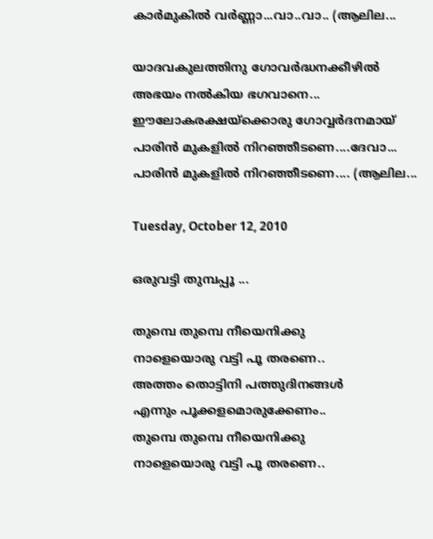കാര്‍മുകില്‍ വര്‍ണ്ണാ...വാ..വാ.. (ആലില...

യാദവകുലത്തിനു ഗോവര്‍ദ്ധനക്കീഴില്‍
അഭയം നല്‍കിയ ഭഗവാനെ...
ഈലോകരക്ഷയ്ക്കൊരു ഗോവ്വര്‍ദനമായ്
പാരിന്‍ മുകളില്‍ നിറഞ്ഞീടണെ....ദേവാ...
പാരിന്‍ മുകളില്‍ നിറഞ്ഞീടണെ.... (ആലില...

Tuesday, October 12, 2010

ഒരുവട്ടി തുമ്പപ്പൂ ...

തുമ്പെ തുമ്പെ നീയെനിക്കു
നാളെയൊരു വട്ടി പൂ തരണെ..
അത്തം തൊട്ടിനി പത്തുദിനങ്ങള്‍
എന്നും പൂക്കളമൊരുക്കേണം..
തുമ്പെ തുമ്പെ നീയെനിക്കു
നാളെയൊരു വട്ടി പൂ തരണെ..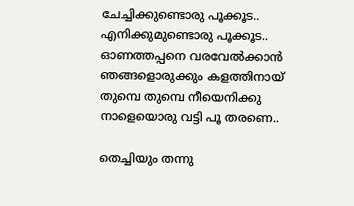ചേച്ചിക്കുണ്ടൊരു പൂക്കൂട..
എനിക്കുമുണ്ടൊരു പൂക്കൂട..
ഓണത്തപ്പനെ വരവേല്‍ക്കാന്‍
ഞങ്ങളൊരുക്കും കളത്തിനായ്
തുമ്പെ തുമ്പെ നീയെനിക്കു
നാളെയൊരു വട്ടി പൂ തരണെ..

തെച്ചിയും തന്നു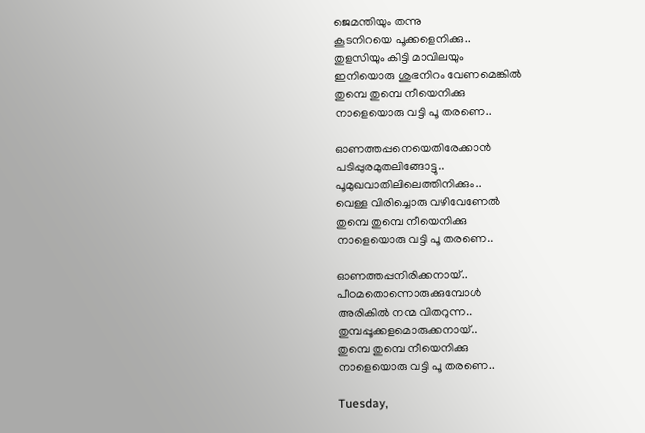ജെമന്തിയും തന്നു
കൂടനിറയെ പൂക്കളെനിക്കു..
തുളസിയും കിട്ടി മാവിലയും
ഇനിയൊരു ശുഭനിറം വേണമെങ്കില്‍
തുമ്പെ തുമ്പെ നീയെനിക്കു
നാളെയൊരു വട്ടി പൂ തരണെ..

ഓണത്തപ്പനെയെതിരേക്കാന്‍
പടിപ്പുരമുതലിങ്ങോട്ടു..
പൂമുഖവാതിലിലെത്തിനിക്കും..
വെള്ള വിരിച്ചൊരു വഴിവേണേല്‍
തുമ്പെ തുമ്പെ നീയെനിക്കു
നാളെയൊരു വട്ടി പൂ തരണെ..

ഓണത്തപ്പനിരിക്കനായ്..
പീഠമതൊന്നൊരുക്കുമ്പോള്‍
അരികില്‍ നന്മ വിതറുന്ന..
തുമ്പപ്പൂക്കളമൊരുക്കനായ്..
തുമ്പെ തുമ്പെ നീയെനിക്കു
നാളെയൊരു വട്ടി പൂ തരണെ..

Tuesday,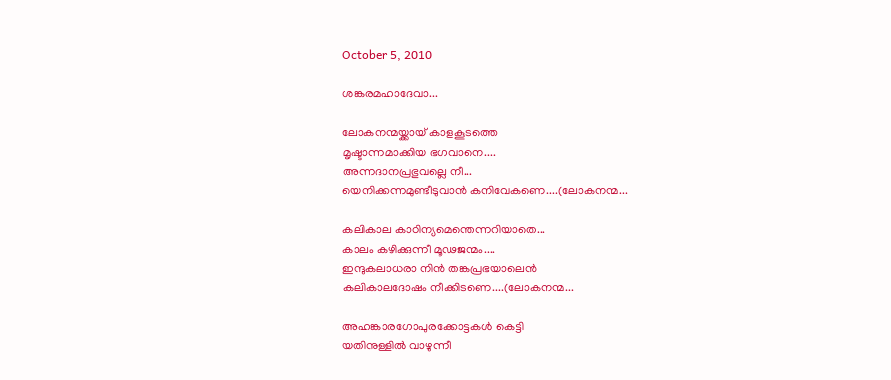October 5, 2010

ശങ്കരമഹാദേവാ...

ലോകനന്മയ്ക്കായ് കാളകൂടത്തെ
മൃഷ്ടാന്നമാക്കിയ ഭഗവാനെ....
അന്നദാനപ്രഭുവല്ലെ നീ...
യെനിക്കന്നമുണ്ടീടുവാന്‍ കനിവേകണെ....(ലോകനന്മ...

കലികാല കാഠിന്യമെന്തെന്നറിയാതെ...
കാലം കഴിക്കുന്നീ മൂഢജന്മം....
ഇന്ദുകലാധരാ നിന്‍ തങ്കപ്രഭയാലെന്‍
കലികാലദോഷം നീക്കിടണെ....(ലോകനന്മ...

അഹങ്കാരഗോപുരക്കോട്ടകള്‍ കെട്ടി
യതിനുള്ളില്‍ വാഴുന്നീ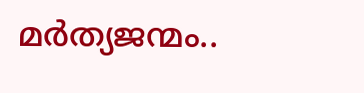മര്‍ത്യജന്മം..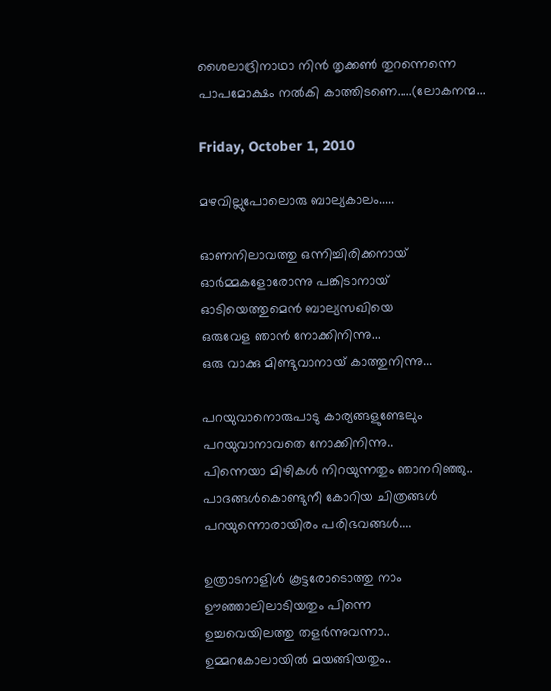ശൈലാദ്രിനാഥാ നിന്‍ തൃക്കണ്‍ തുറന്നെന്നെ
പാപമോക്ഷം നല്‍കി കാത്തിടണെ.....(ലോകനന്മ...

Friday, October 1, 2010

മഴവില്ലുപോലൊരു ബാല്യകാലം.....

ഓണനിലാവത്തു ഒന്നിച്ചിരിക്കനായ്
ഓര്‍മ്മകളോരോന്നു പങ്കിടാനായ്
ഓടിയെത്തുമെന്‍ ബാല്യസഖിയെ
ഒരുവേള ഞാന്‍ നോക്കിനിന്നു...
ഒരു വാക്കു മിണ്ടുവാനായ് കാത്തുനിന്നു...

പറയുവാനൊരുപാടു കാര്യങ്ങളുണ്ടേലും
പറയുവാനാവതെ നോക്കിനിന്നു..
പിന്നെയാ മിഴികള്‍ നിറയുന്നതും ഞാനറിഞ്ഞു..
പാദങ്ങള്‍കൊണ്ടുനീ കോറിയ ചിത്രങ്ങള്‍
പറയുന്നൊരായിരം പരിഭവങ്ങള്‍....

ഉത്രാടനാളിള്‍ കൂട്ടരോടൊത്തു നാം
ഊഞ്ഞാലിലാടിയതും പിന്നെ
ഉച്ചവെയിലത്തു തളര്‍ന്നുവന്നാ..
ഉമ്മറകോലായില്‍ മയങ്ങിയതും..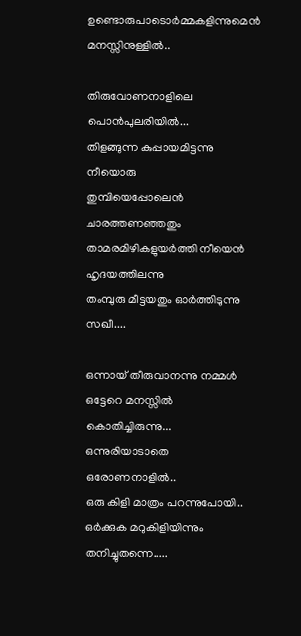ഉണ്ടൊരുപാടൊര്‍മ്മകളിന്നുമെന്‍ മനസ്സിനുള്ളില്‍..

തിരുവോണനാളിലെ പൊന്‍പുലരിയില്‍...
തിളങ്ങുന്ന കുപ്പായമിട്ടന്നു നീയൊരു
തുമ്പിയെപ്പോലെന്‍ ചാരത്തണഞ്ഞതും
താമരമിഴികളുയര്‍ത്തി നീയെന്‍ ഹൃദയത്തിലന്നു
തംമ്പുരു മീട്ടയതും ഓര്‍ത്തിടുന്നു സഖീ....

ഒന്നായ് തീരുവാനന്നു നമ്മള്‍
ഒട്ടേറെ മനസ്സില്‍ കൊതിച്ചിരുന്നു...
ഒന്നുരിയാടാതെ ഒരോണനാളില്‍..
ഒരു കിളി മാത്രം പറന്നുപോയി..
ഒര്‍ക്കുക മറുകിളിയിന്നും തനിച്ചുതന്നെ.....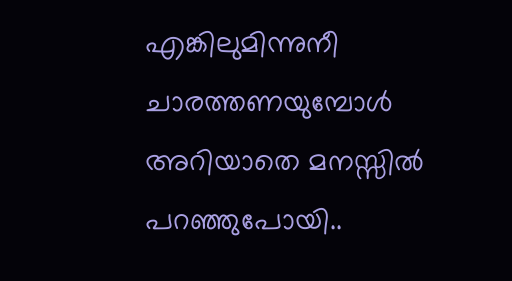എങ്കിലുമിന്നുനീ ചാരത്തണയുമ്പോള്‍
അറിയാതെ മനസ്സില്‍ പറഞ്ഞുപോയി..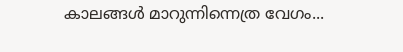കാലങ്ങള്‍ മാറുന്നിന്നെത്ര വേഗം...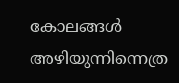കോലങ്ങള്‍ അഴിയുന്നിന്നെത്ര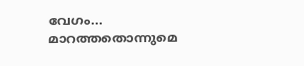വേഗം...
മാറത്തതൊന്നുമെ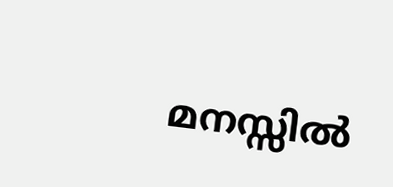മനസ്സില്‍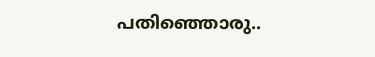പതിഞ്ഞൊരു..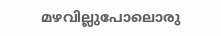മഴവില്ലുപോലൊരു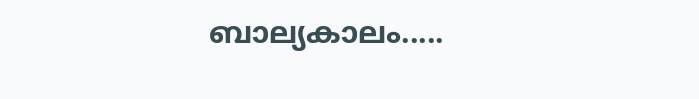ബാല്യകാലം.....